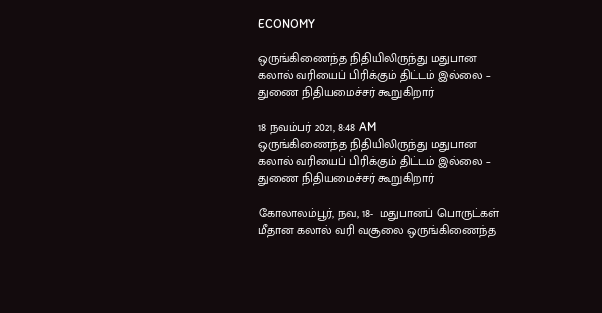ECONOMY

ஒருங்கிணைந்த நிதியிலிருந்து மதுபான கலால் வரியைப் பிரிக்கும் திட்டம் இல்லை – துணை நிதியமைச்சர் கூறுகிறார்

18 நவம்பர் 2021, 8:48 AM
ஒருங்கிணைந்த நிதியிலிருந்து மதுபான கலால் வரியைப் பிரிக்கும் திட்டம் இல்லை – துணை நிதியமைச்சர் கூறுகிறார்

கோலாலம்பூர், நவ, 18-  மதுபானப் பொருட்கள் மீதான கலால் வரி வசூலை ஒருங்கிணைந்த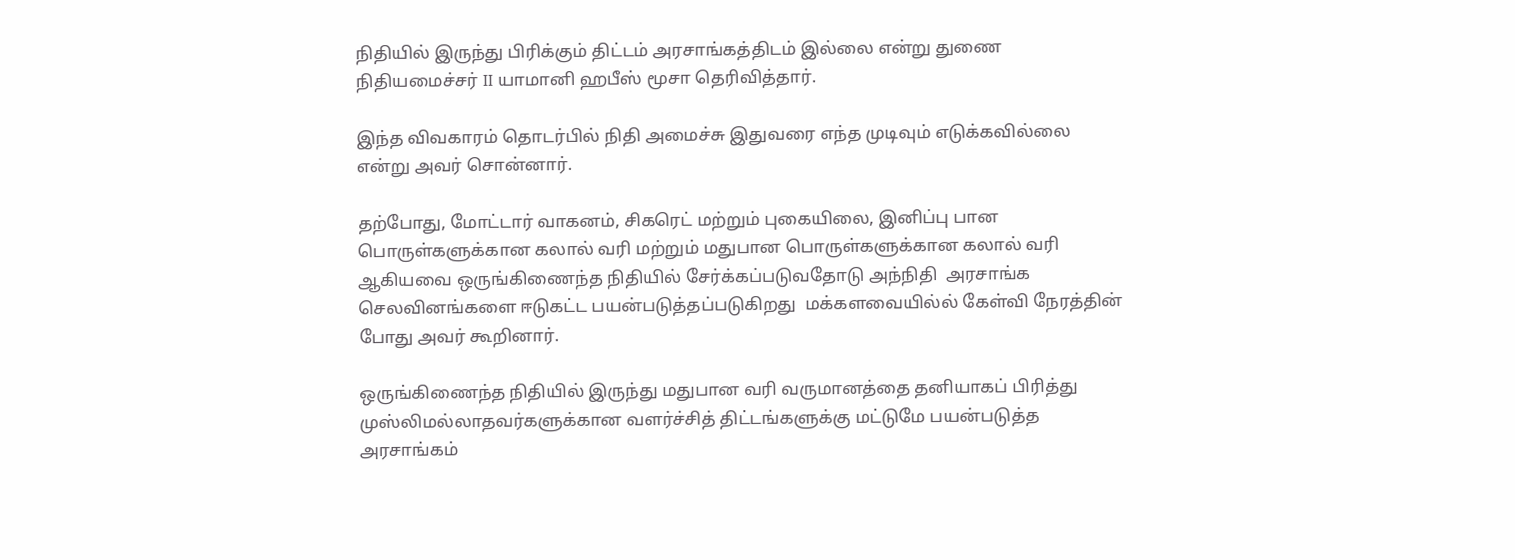நிதியில் இருந்து பிரிக்கும் திட்டம் அரசாங்கத்திடம் இல்லை என்று துணை நிதியமைச்சர் II யாமானி ஹபீஸ் மூசா தெரிவித்தார்.

இந்த விவகாரம் தொடர்பில் நிதி அமைச்சு இதுவரை எந்த முடிவும் எடுக்கவில்லை என்று அவர் சொன்னார்.

தற்போது, மோட்டார் வாகனம், சிகரெட் மற்றும் புகையிலை, இனிப்பு பான பொருள்களுக்கான கலால் வரி மற்றும் மதுபான பொருள்களுக்கான கலால் வரி ஆகியவை ஒருங்கிணைந்த நிதியில் சேர்க்கப்படுவதோடு அந்நிதி  அரசாங்க செலவினங்களை ஈடுகட்ட பயன்படுத்தப்படுகிறது  மக்களவையில்ல் கேள்வி நேரத்தின் போது அவர் கூறினார்.

ஒருங்கிணைந்த நிதியில் இருந்து மதுபான வரி வருமானத்தை தனியாகப் பிரித்து முஸ்லிமல்லாதவர்களுக்கான வளர்ச்சித் திட்டங்களுக்கு மட்டுமே பயன்படுத்த அரசாங்கம்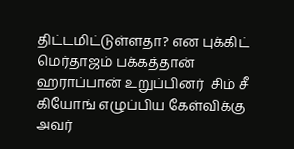திட்டமிட்டுள்ளதா? என புக்கிட் மெர்தாஜம் பக்கத்தான் ஹராப்பான் உறுப்பினர்  சிம் சீ கியோங் எழுப்பிய கேள்விக்கு அவர்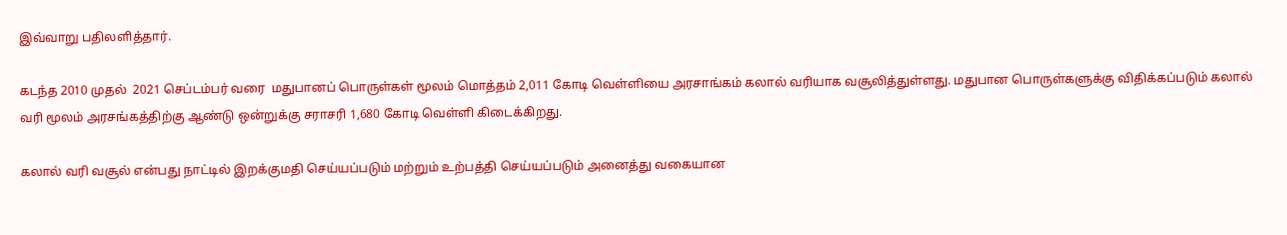இவ்வாறு பதிலளித்தார்.

கடந்த 2010 முதல்  2021 செப்டம்பர் வரை  மதுபானப் பொருள்கள் மூலம் மொத்தம் 2,011 கோடி வெள்ளியை அரசாங்கம் கலால் வரியாக வசூலித்துள்ளது. மதுபான பொருள்களுக்கு விதிக்கப்படும் கலால் வரி மூலம் அரசங்கத்திற்கு ஆண்டு ஒன்றுக்கு சராசரி 1,680 கோடி வெள்ளி கிடைக்கிறது.

கலால் வரி வசூல் என்பது நாட்டில் இறக்குமதி செய்யப்படும் மற்றும் உற்பத்தி செய்யப்படும் அனைத்து வகையான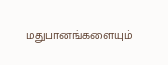மதுபானங்களையும்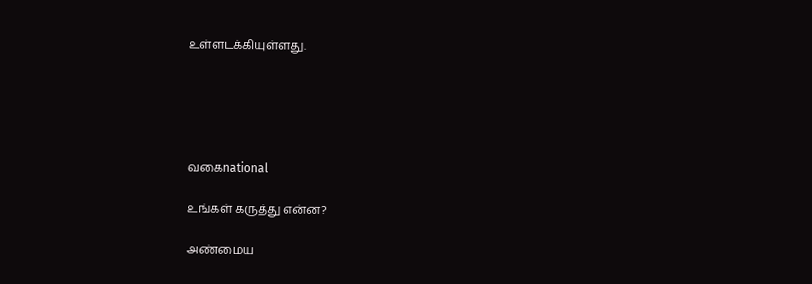உள்ளடக்கியுள்ளது.





வகைnational

உங்கள் கருத்து என்ன?

அண்மைய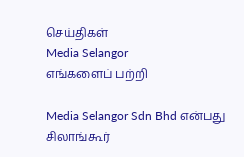செய்திகள்
Media Selangor
எங்களைப் பற்றி

Media Selangor Sdn Bhd என்பது சிலாங்கூர்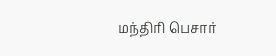மந்திரி பெசார்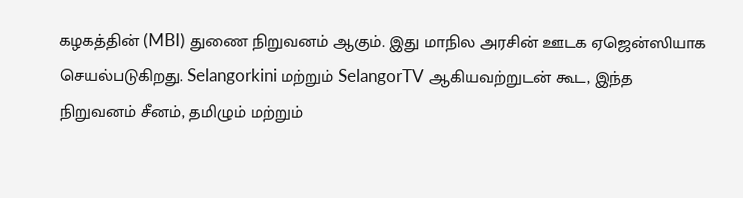கழகத்தின் (MBI) துணை நிறுவனம் ஆகும். இது மாநில அரசின் ஊடக ஏஜென்ஸியாக செயல்படுகிறது. Selangorkini மற்றும் SelangorTV ஆகியவற்றுடன் கூட, இந்த நிறுவனம் சீனம், தமிழும் மற்றும்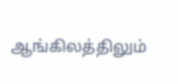ஆங்கிலத்திலும்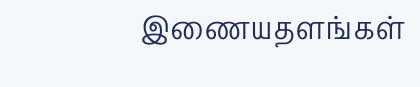இணையதளங்கள்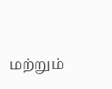மற்றும்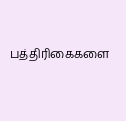பத்திரிகைகளை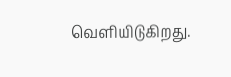வெளியிடுகிறது.